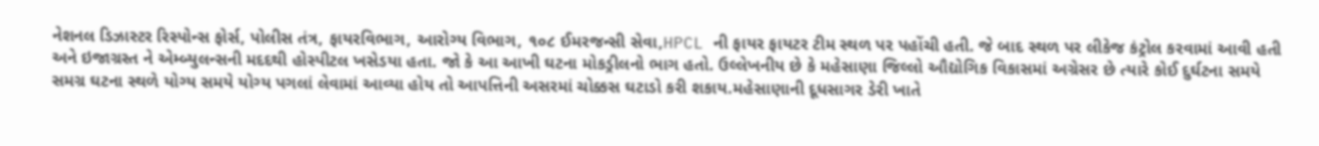નેશનલ ડિઝાસ્ટર રિસ્પોન્સ ફોર્સ, પોલીસ તંત્ર, ફાયરવિભાગ, આરોગ્ય વિભાગ, ૧૦૮ ઈમરજન્સી સેવા,HPCL ની ફાયર ફાયટર ટીમ સ્થળ પર પહોંચી હતી. જે બાદ સ્થળ પર લીકેજ કંટ્રોલ કરવામાં આવી હતી અને ઇજાગ્રસ્ત ને એમ્બ્યુલન્સની મદદથી હોસ્પીટલ ખસેડયા હતા. જો કે આ આખી ઘટના મોકડ્રીલનો ભાગ હતો. ઉલ્લેખનીય છે કે મહેસાણા જિલ્લો ઔદ્યોગિક વિકાસમાં અગ્રેસર છે ત્યારે કોઈ દુર્ઘટના સમયે સમગ્ર ઘટના સ્થળે યોગ્ય સમયે યોગ્ય પગલાં લેવામાં આવ્યા હોય તો આપત્તિની અસરમાં ચોક્કસ ઘટાડો કરી શકાય.મહેસાણાની દૂધસાગર ડેરી ખાતે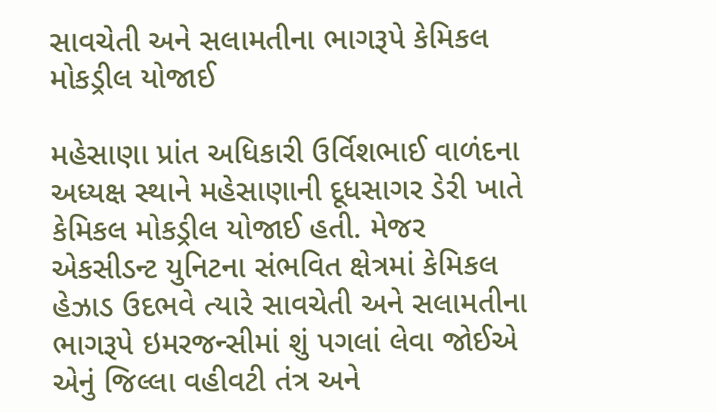સાવચેતી અને સલામતીના ભાગરૂપે કેમિકલ મોકડ્રીલ યોજાઈ

મહેસાણા પ્રાંત અધિકારી ઉર્વિશભાઈ વાળંદના અધ્યક્ષ સ્થાને મહેસાણાની દૂધસાગર ડેરી ખાતે કેમિકલ મોકડ્રીલ યોજાઈ હતી. મેજર એકસીડન્ટ યુનિટના સંભવિત ક્ષેત્રમાં કેમિકલ હેઝાડ ઉદભવે ત્યારે સાવચેતી અને સલામતીના ભાગરૂપે ઇમરજન્સીમાં શું પગલાં લેવા જોઈએ એનું જિલ્લા વહીવટી તંત્ર અને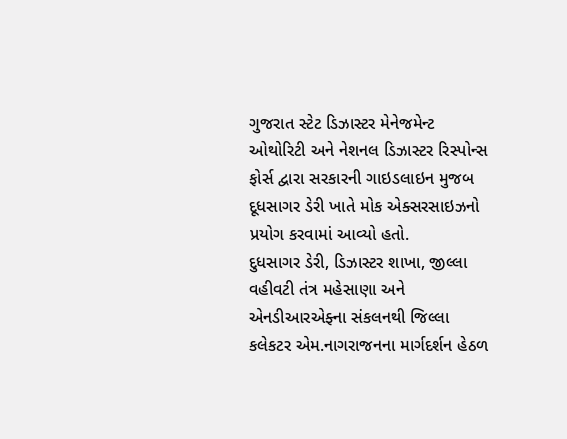ગુજરાત સ્ટેટ ડિઝાસ્ટર મેનેજમેન્ટ ઓથોરિટી અને નેશનલ ડિઝાસ્ટર રિસ્પોન્સ ફોર્સ દ્વારા સરકારની ગાઇડલાઇન મુજબ દૂધસાગર ડેરી ખાતે મોક એક્સરસાઇઝનો પ્રયોગ કરવામાં આવ્યો હતો.
દુધસાગર ડેરી, ડિઝાસ્ટર શાખા, જીલ્લા વહીવટી તંત્ર મહેસાણા અને એનડીઆરએફ્ના સંકલનથી જિલ્લા કલેકટર એમ.નાગરાજનના માર્ગદર્શન હેઠળ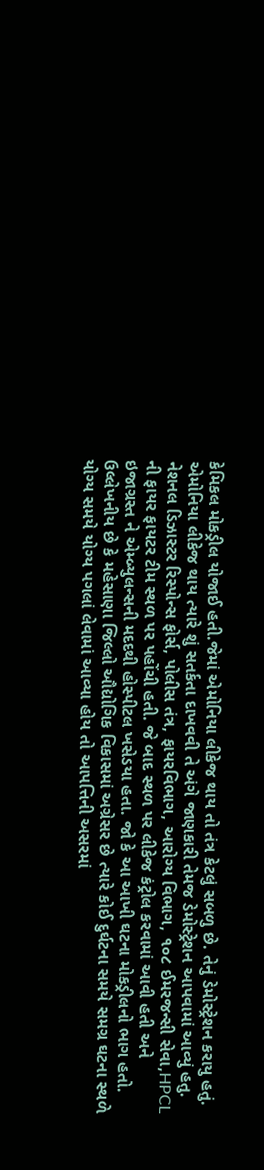કેમિકલ મોકડ્રીલ યોજાઈ હતી.જેમાં એમોનિયા લીકેજ થાય તો તંત્ર કેટલું સબળુ છે. તેનું ડેમોસ્ટ્રેશન કરાયુ હતું. એમોનિયા લીકેજ થાય ત્યારે શું સતર્કતા દાખવવી તે અંગે જાણકારી તેમજ ડેમોસ્ટ્રેશન આપવામાં આવ્યું હતુ.
નેશનલ ડિઝાસ્ટર રિસ્પોન્સ ફોર્સ, પોલીસ તંત્ર, ફાયરવિભાગ, આરોગ્ય વિભાગ, ૧૦૮ ઈમરજન્સી સેવા,HPCL ની ફાયર ફાયટર ટીમ સ્થળ પર પહોંચી હતી. જે બાદ સ્થળ પર લીકેજ કંટ્રોલ કરવામાં આવી હતી અને ઇજાગ્રસ્ત ને એમ્બ્યુલન્સની મદદથી હોસ્પીટલ ખસેડયા હતા. જો કે આ આખી ઘટના મોકડ્રીલનો ભાગ હતો. ઉલ્લેખનીય છે કે મહેસાણા જિલ્લો ઔદ્યોગિક વિકાસમાં અગ્રેસર છે ત્યારે કોઈ દુર્ઘટના સમયે સમગ્ર ઘટના સ્થળે યોગ્ય સમયે યોગ્ય પગલાં લેવામાં આવ્યા હોય તો આપત્તિની અસરમાં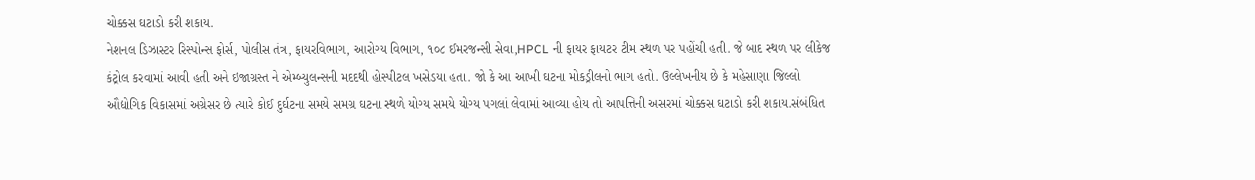ચોક્કસ ઘટાડો કરી શકાય.
નેશનલ ડિઝાસ્ટર રિસ્પોન્સ ફોર્સ, પોલીસ તંત્ર, ફાયરવિભાગ, આરોગ્ય વિભાગ, ૧૦૮ ઈમરજન્સી સેવા,HPCL ની ફાયર ફાયટર ટીમ સ્થળ પર પહોંચી હતી. જે બાદ સ્થળ પર લીકેજ કંટ્રોલ કરવામાં આવી હતી અને ઇજાગ્રસ્ત ને એમ્બ્યુલન્સની મદદથી હોસ્પીટલ ખસેડયા હતા. જો કે આ આખી ઘટના મોકડ્રીલનો ભાગ હતો. ઉલ્લેખનીય છે કે મહેસાણા જિલ્લો ઔદ્યોગિક વિકાસમાં અગ્રેસર છે ત્યારે કોઈ દુર્ઘટના સમયે સમગ્ર ઘટના સ્થળે યોગ્ય સમયે યોગ્ય પગલાં લેવામાં આવ્યા હોય તો આપત્તિની અસરમાં ચોક્કસ ઘટાડો કરી શકાય.સંબંધિત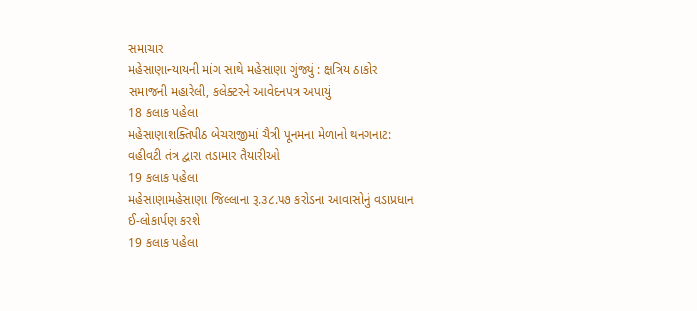સમાચાર
મહેસાણાન્યાયની માંગ સાથે મહેસાણા ગુંજ્યું : ક્ષત્રિય ઠાકોર સમાજની મહારેલી, કલેક્ટરને આવેદનપત્ર અપાયું
18 કલાક પહેલા
મહેસાણાશક્તિપીઠ બેચરાજીમાં ચૈત્રી પૂનમના મેળાનો થનગનાટ: વહીવટી તંત્ર દ્વારા તડામાર તૈયારીઓ
19 કલાક પહેલા
મહેસાણામહેસાણા જિલ્લાના રૂ.૩૮.૫૭ કરોડના આવાસોનું વડાપ્રધાન ઈ-લોકાર્પણ કરશે
19 કલાક પહેલા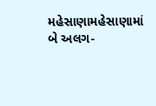મહેસાણામહેસાણામાં બે અલગ-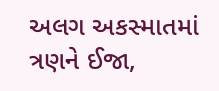અલગ અકસ્માતમાં ત્રણને ઈજા,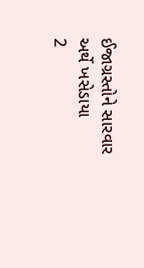ઈજાગ્રસ્તોને સારવાર અર્થે ખસેડાયા
2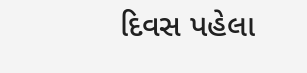દિવસ પહેલા